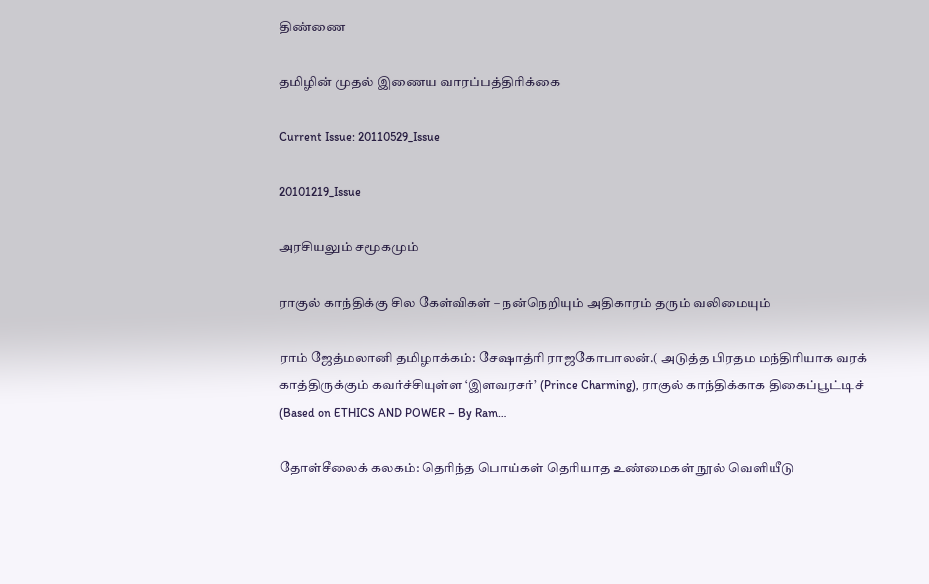திண்ணை

தமிழின் முதல் இணைய வாரப்பத்திரிக்கை

Current Issue: 20110529_Issue

20101219_Issue

அரசியலும் சமூகமும்

ராகுல் காந்திக்கு சில கேள்விகள் – நன்நெறியும் அதிகாரம் தரும் வலிமையும்

ராம் ஜேத்மலானி தமிழாக்கம்: சேஷாத்ரி ராஜகோபாலன்.( அடுத்த பிரதம மந்திரியாக வரக் காத்திருக்கும் கவர்ச்சியுள்ள ‘இளவரசர்’ (Prince Charming), ராகுல் காந்திக்காக திகைப்பூட்டிச் (Based on ETHICS AND POWER – By Ram…

தோள்சீலைக் கலகம்: தெரிந்த பொய்கள் தெரியாத உண்மைகள் நூல் வெளியீடு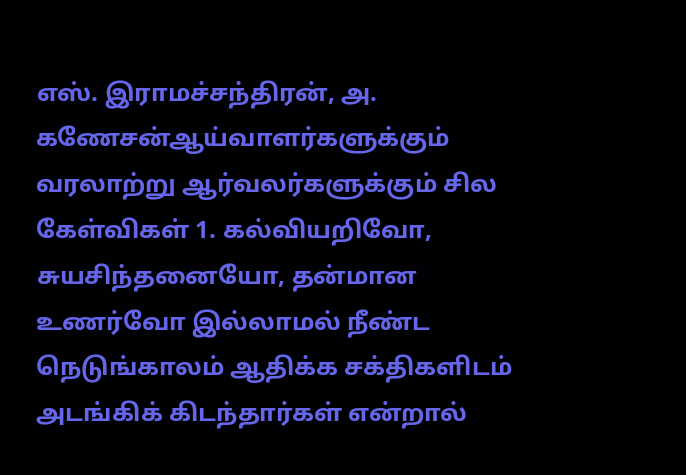எஸ். இராமச்சந்திரன், அ. கணேசன்ஆய்வாளர்களுக்கும் வரலாற்று ஆர்வலர்களுக்கும் சில கேள்விகள் 1. கல்வியறிவோ, சுயசிந்தனையோ, தன்மான உணர்வோ இல்லாமல் நீண்ட நெடுங்காலம் ஆதிக்க சக்திகளிடம் அடங்கிக் கிடந்தார்கள் என்றால்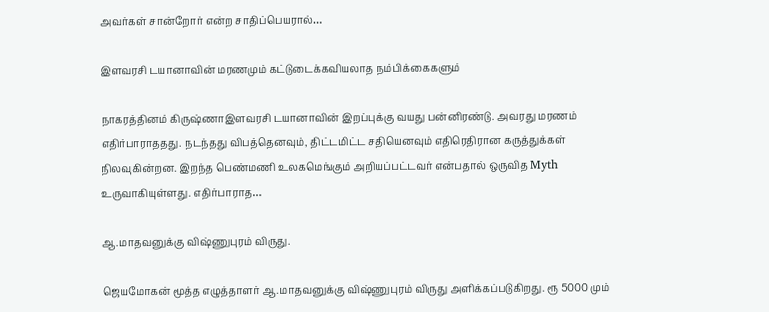அவர்கள் சான்றோர் என்ற சாதிப்பெயரால்…

இளவரசி டயானாவின் மரணமும் கட்டுடைக்கவியலாத நம்பிக்கைகளும்

நாகரத்தினம் கிருஷ்ணாஇளவரசி டயானாவின் இறப்புக்கு வயது பன்னிரண்டு. அவரது மரணம் எதிர்பாராததது. நடந்தது விபத்தெனவும், திட்டமிட்ட சதியெனவும் எதிரெதிரான கருத்துக்கள் நிலவுகின்றன. இறந்த பெண்மணி உலகமெங்கும் அறியப்பட்டவர் என்பதால் ஒருவித Myth உருவாகியுள்ளது. எதிர்பாராத…

ஆ.மாதவனுக்கு விஷ்ணுபுரம் விருது.

ஜெயமோகன் மூத்த எழுத்தாளர் ஆ.மாதவனுக்கு விஷ்ணுபுரம் விருது அளிக்கப்படுகிறது. ரூ 5000 மும்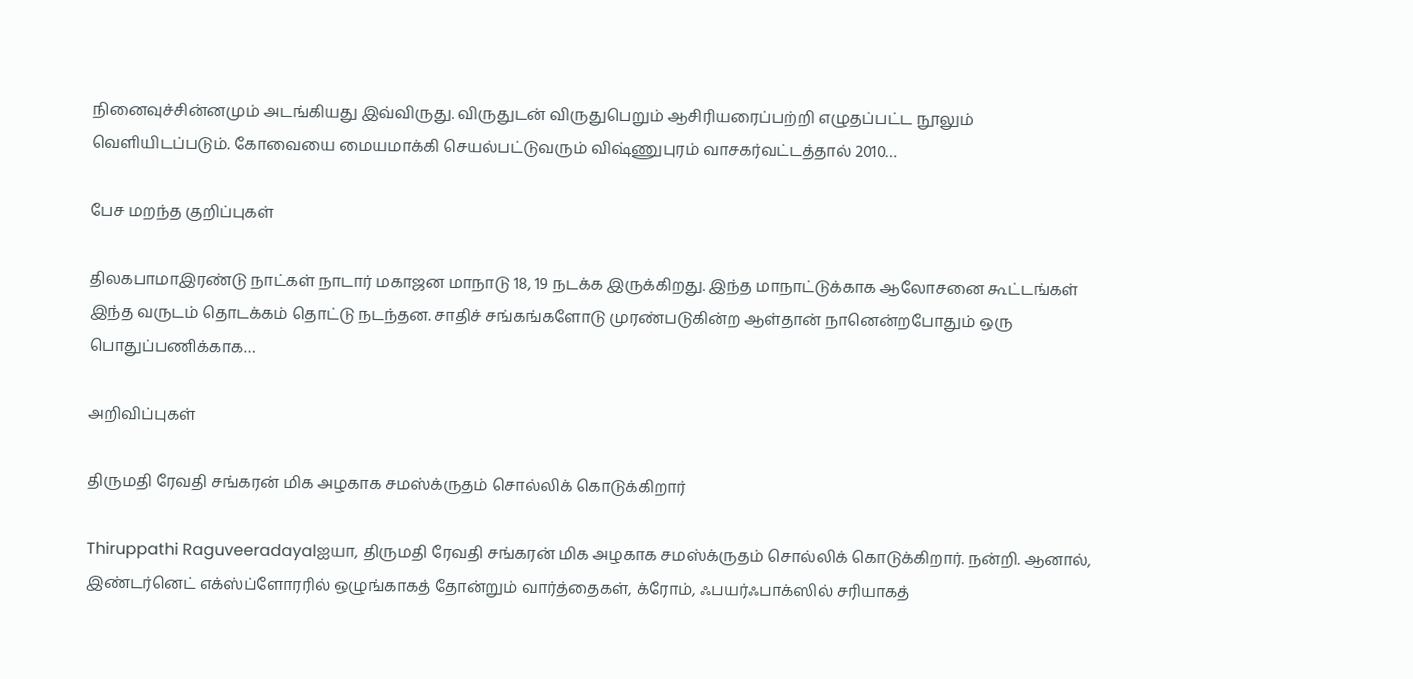நினைவுச்சின்னமும் அடங்கியது இவ்விருது. விருதுடன் விருதுபெறும் ஆசிரியரைப்பற்றி எழுதப்பட்ட நூலும் வெளியிடப்படும். கோவையை மையமாக்கி செயல்பட்டுவரும் விஷ்ணுபுரம் வாசகர்வட்டத்தால் 2010…

பேச மறந்த குறிப்புகள்

திலகபாமாஇரண்டு நாட்கள் நாடார் மகாஜன மாநாடு 18, 19 நடக்க இருக்கிறது. இந்த மாநாட்டுக்காக ஆலோசனை கூட்டங்கள் இந்த வருடம் தொடக்கம் தொட்டு நடந்தன. சாதிச் சங்கங்களோடு முரண்படுகின்ற ஆள்தான் நானென்றபோதும் ஒரு பொதுப்பணிக்காக…

அறிவிப்புகள்

திருமதி ரேவதி சங்கரன் மிக அழகாக சமஸ்க்ருதம் சொல்லிக் கொடுக்கிறார்

Thiruppathi Raguveeradayalஐயா, திருமதி ரேவதி சங்கரன் மிக அழகாக சமஸ்க்ருதம் சொல்லிக் கொடுக்கிறார். நன்றி. ஆனால், இண்டர்னெட் எக்ஸ்ப்ளோரரில் ஒழுங்காகத் தோன்றும் வார்த்தைகள், க்ரோம், ஃபயர்ஃபாக்ஸில் சரியாகத்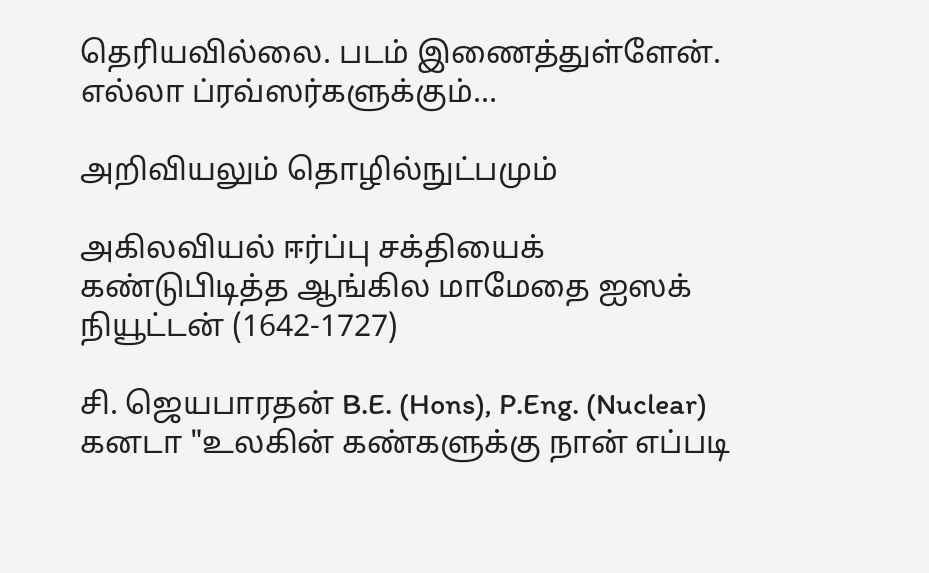தெரியவில்லை. படம் இணைத்துள்ளேன். எல்லா ப்ரவ்ஸர்களுக்கும்…

அறிவியலும் தொழில்நுட்பமும்

அகிலவியல் ஈர்ப்பு சக்தியைக் கண்டுபிடித்த ஆங்கில மாமேதை ஐஸக் நியூட்டன் (1642-1727)

சி. ஜெயபாரதன் B.E. (Hons), P.Eng. (Nuclear) கனடா "உலகின் கண்களுக்கு நான் எப்படி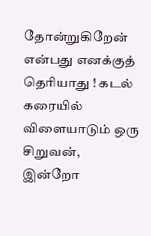தோன்றுகிறேன் என்பது எனக்குத் தெரியாது ! கடல் கரையில் விளையாடும் ஒரு சிறுவன், இன்றோ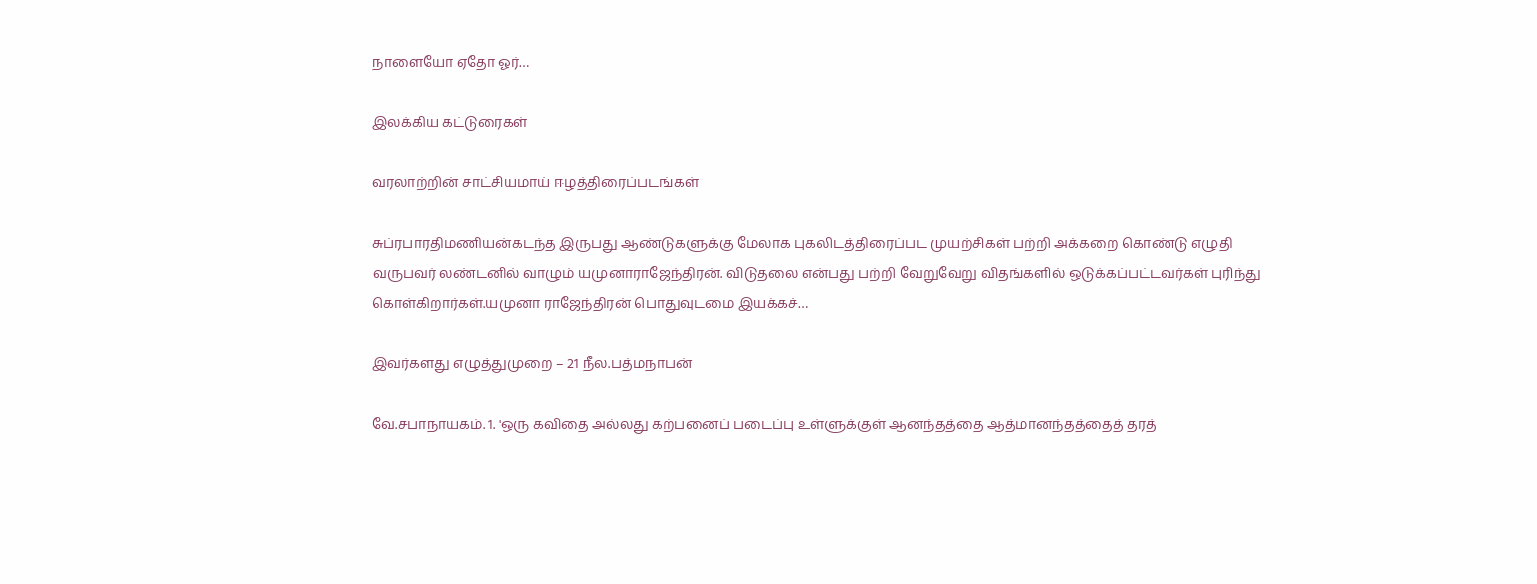நாளையோ ஏதோ ஓர்…

இலக்கிய கட்டுரைகள்

வரலாற்றின் சாட்சியமாய் ஈழத்திரைப்படங்கள்

சுப்ரபாரதிமணியன்கடந்த இருபது ஆண்டுகளுக்கு மேலாக புகலிடத்திரைப்பட முயற்சிகள் பற்றி அக்கறை கொண்டு எழுதி வருபவர் லண்டனில் வாழும் யமுனாராஜேந்திரன். விடுதலை என்பது பற்றி வேறுவேறு விதங்களில் ஒடுக்கப்பட்டவர்கள் புரிந்து கொள்கிறார்கள்.யமுனா ராஜேந்திரன் பொதுவுடமை இயக்கச்…

இவர்களது எழுத்துமுறை – 21 நீல.பத்மநாபன்

வே.சபாநாயகம். 1. 'ஒரு கவிதை அல்லது கற்பனைப் படைப்பு உள்ளுக்குள் ஆனந்தத்தை ஆத்மானந்தத்தைத் தரத்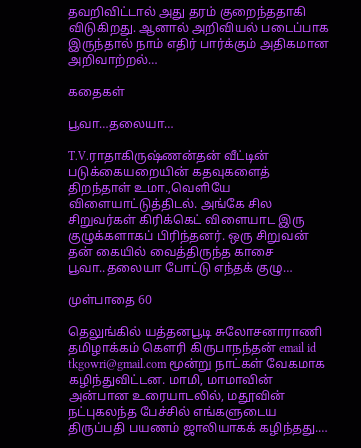தவறிவிட்டால் அது தரம் குறைந்ததாகி விடுகிறது. ஆனால் அறிவியல் படைப்பாக இருந்தால் நாம் எதிர் பார்க்கும் அதிகமான அறிவாற்றல்…

கதைகள்

பூவா…தலையா…

T.V.ராதாகிருஷ்ணன்தன் வீட்டின் படுக்கையறையின் கதவுகளைத் திறந்தாள் உமா.,வெளியே விளையாட்டுத்திடல். அங்கே சில சிறுவர்கள் கிரிக்கெட் விளையாட இரு குழுக்களாகப் பிரிந்தனர். ஒரு சிறுவன் தன் கையில் வைத்திருந்த காசை பூவா..தலையா போட்டு எந்தக் குழு…

முள்பாதை 60

தெலுங்கில் யத்தனபூடி சுலோசனாராணி தமிழாக்கம் கௌரி கிருபாநந்தன் email id tkgowri@gmail.com மூன்று நாட்கள் வேகமாக கழிந்துவிட்டன. மாமி, மாமாவின் அன்பான உரையாடலில், மதூவின் நட்புகலந்த பேச்சில் எங்களுடைய திருப்பதி பயணம் ஜாலியாகக் கழிந்தது.…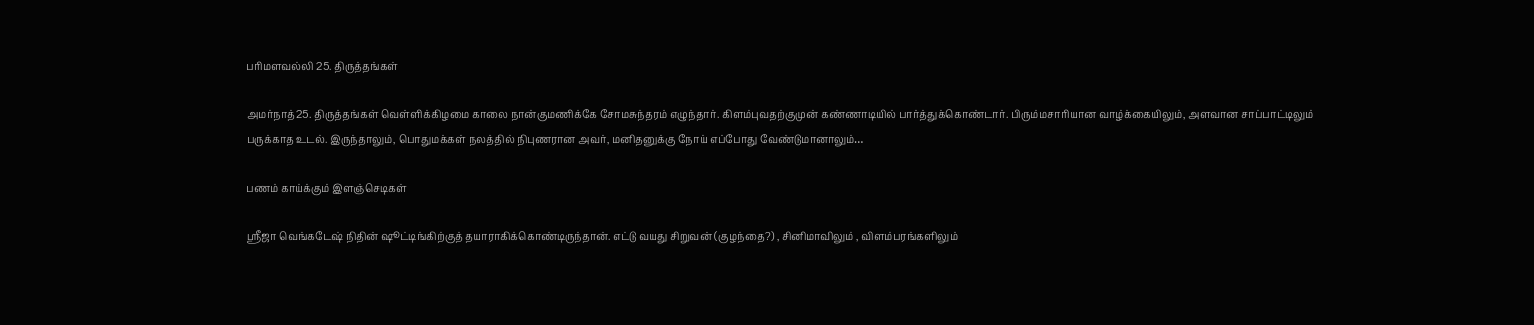பரிமளவல்லி 25. திருத்தங்கள்

அமர்நாத்25. திருத்தங்கள் வெள்ளிக்கிழமை காலை நான்குமணிக்கே சோமசுந்தரம் எழுந்தார். கிளம்புவதற்குமுன் கண்ணாடியில் பார்த்துக்கொண்டார். பிரும்மசாரியான வாழ்க்கையிலும், அளவான சாப்பாட்டிலும் பருக்காத உடல். இருந்தாலும், பொதுமக்கள் நலத்தில் நிபுணரான அவர், மனிதனுக்கு நோய் எப்போது வேண்டுமானாலும்…

பணம் காய்க்கும் இளஞ்செடிகள்

ஸ்ரீஜா வெங்கடேஷ் நிதின் ஷூட்டிங்கிற்குத் தயாராகிக்கொண்டிருந்தான். எட்டு வயது சிறுவன் (குழந்தை?) , சினிமாவிலும் , விளம்பரங்களிலும்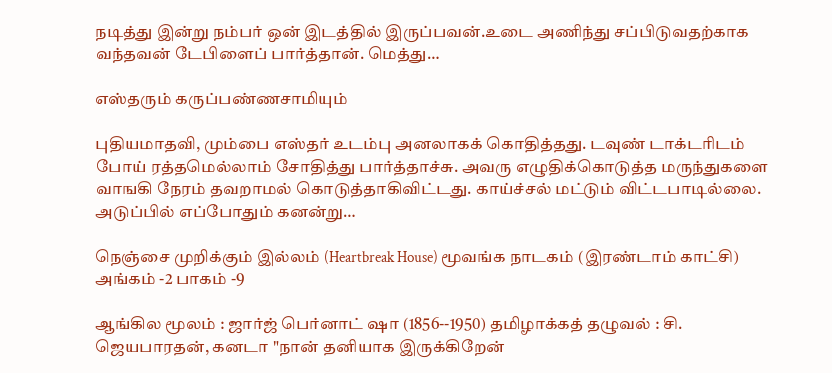நடித்து இன்று நம்பர் ஒன் இடத்தில் இருப்பவன்.உடை அணிந்து சப்பிடுவதற்காக வந்தவன் டேபிளைப் பார்த்தான். மெத்து…

எஸ்தரும் கருப்பண்ணசாமியும்

புதியமாதவி, மும்பை எஸ்தர் உடம்பு அனலாகக் கொதித்தது. டவுண் டாக்டரிடம் போய் ரத்தமெல்லாம் சோதித்து பார்த்தாச்சு. அவரு எழுதிக்கொடுத்த மருந்துகளை வாஙகி நேரம் தவறாமல் கொடுத்தாகிவிட்டது. காய்ச்சல் மட்டும் விட்டபாடில்லை. அடுப்பில் எப்போதும் கனன்று…

நெஞ்சை முறிக்கும் இல்லம் (Heartbreak House) மூவங்க நாடகம் (இரண்டாம் காட்சி) அங்கம் -2 பாகம் -9

ஆங்கில மூலம் : ஜார்ஜ் பெர்னாட் ஷா (1856--1950) தமிழாக்கத் தழுவல் : சி. ஜெயபாரதன், கனடா "நான் தனியாக இருக்கிறேன்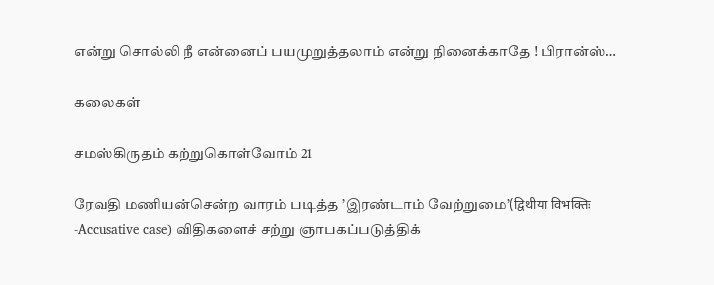என்று சொல்லி நீ என்னைப் பயமுறுத்தலாம் என்று நினைக்காதே ! பிரான்ஸ்…

கலைகள்

சமஸ்கிருதம் கற்றுகொள்வோம் 21

ரேவதி மணியன்சென்ற வாரம் படித்த ’இரண்டாம் வேற்றுமை’(द्विथीया विभक्तिः -Accusative case) விதிகளைச் சற்று ஞாபகப்படுத்திக்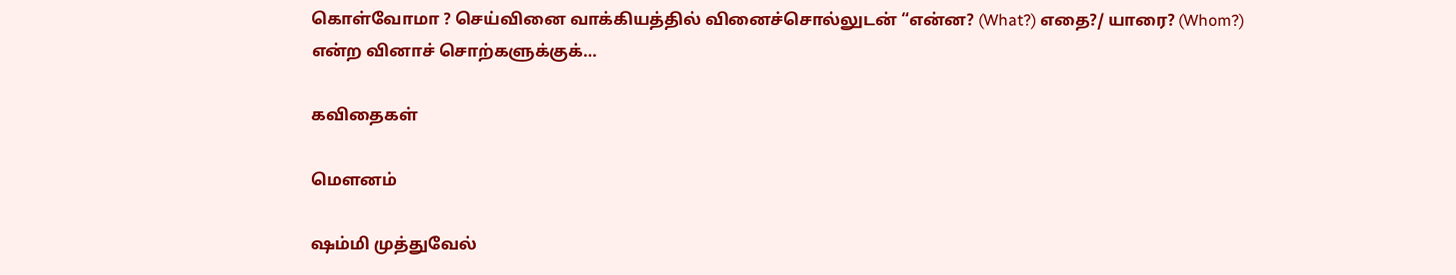கொள்வோமா ? செய்வினை வாக்கியத்தில் வினைச்சொல்லுடன் “என்ன? (What?) எதை?/ யாரை? (Whom?) என்ற வினாச் சொற்களுக்குக்…

கவிதைகள்

மௌனம்

ஷம்மி முத்துவேல்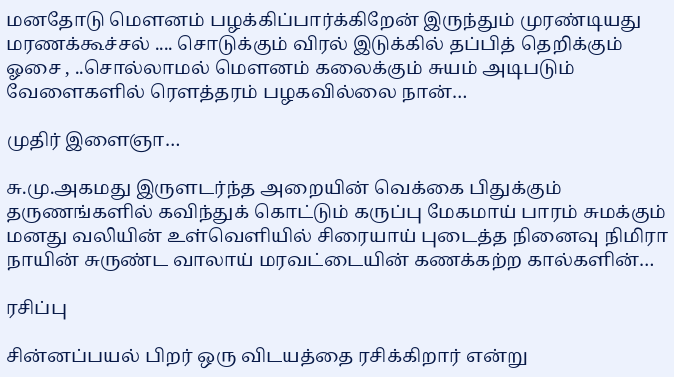மனதோடு மௌனம் பழக்கிப்பார்க்கிறேன் இருந்தும் முரண்டியது மரணக்கூச்சல் .... சொடுக்கும் விரல் இடுக்கில் தப்பித் தெறிக்கும் ஓசை , ..சொல்லாமல் மௌனம் கலைக்கும் சுயம் அடிபடும் வேளைகளில் ரௌத்தரம் பழகவில்லை நான்…

முதிர் இளைஞா…

சு.மு.அகமது இருளடர்ந்த அறையின் வெக்கை பிதுக்கும் தருணங்களில் கவிந்துக் கொட்டும் கருப்பு மேகமாய் பாரம் சுமக்கும் மனது வலியின் உள்வெளியில் சிரையாய் புடைத்த நினைவு நிமிரா நாயின் சுருண்ட வாலாய் மரவட்டையின் கணக்கற்ற கால்களின்…

ரசிப்பு

சின்னப்பயல் பிறர் ஒரு விடயத்தை ரசிக்கிறார் என்று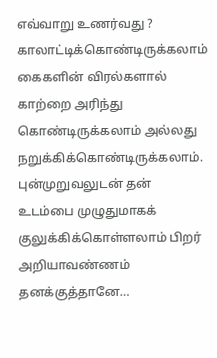எவ்வாறு உணர்வது ? காலாட்டிக்கொண்டிருக்கலாம் கைகளின் விரல்களால் காற்றை அரிந்து கொண்டிருக்கலாம் அல்லது நறுக்கிக்கொண்டிருக்கலாம். புன்முறுவலுடன் தன் உடம்பை முழுதுமாகக் குலுக்கிக்கொள்ளலாம் பிறர் அறியாவண்ணம் தனக்குத்தானே…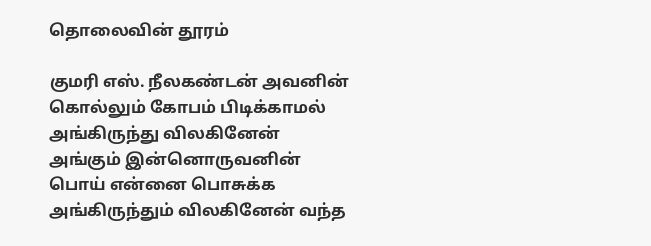தொலைவின் தூரம்

குமரி எஸ். நீலகண்டன் அவனின் கொல்லும் கோபம் பிடிக்காமல் அங்கிருந்து விலகினேன் அங்கும் இன்னொருவனின் பொய் என்னை பொசுக்க அங்கிருந்தும் விலகினேன் வந்த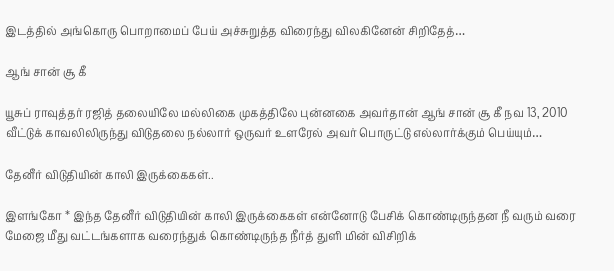இடத்தில் அங்கொரு பொறாமைப் பேய் அச்சுறுத்த விரைந்து விலகினேன் சிறிதேத்…

ஆங் சான் சூ கீ

யூசுப் ராவுத்தர் ரஜித் தலையிலே மல்லிகை முகத்திலே புன்னகை அவர்தான் ஆங் சான் சூ கீ நவ 13, 2010 வீட்டுக் காவலிலிருந்து விடுதலை நல்லார் ஒருவர் உளரேல் அவர் பொருட்டு எல்லார்க்கும் பெய்யும்…

தேனீர் விடுதியின் காலி இருக்கைகள்..

இளங்கோ * இந்த தேனீர் விடுதியின் காலி இருக்கைகள் என்னோடு பேசிக் கொண்டிருந்தன நீ வரும் வரை மேஜை மீது வட்டங்களாக வரைந்துக் கொண்டிருந்த நீர்த் துளி மின் விசிறிக்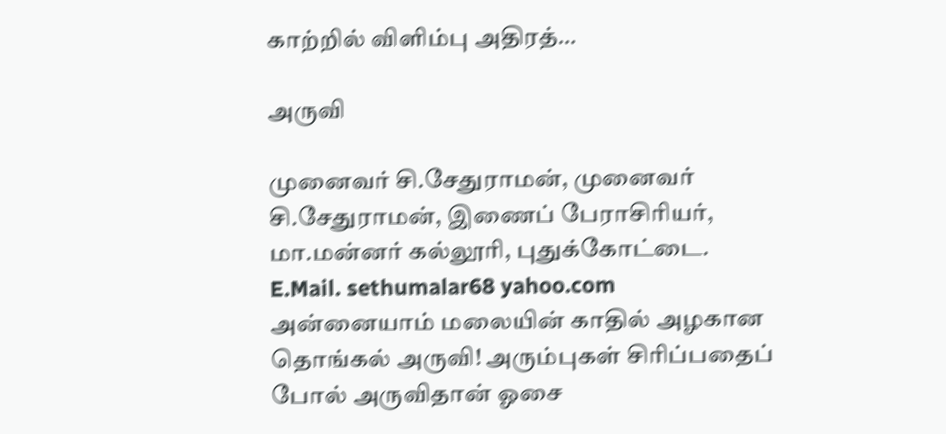காற்றில் விளிம்பு அதிரத்…

அருவி

முனைவர் சி.சேதுராமன், முனைவர் சி.சேதுராமன், இணைப் பேராசிரியர், மா.மன்னர் கல்லூரி, புதுக்கோட்டை. E.Mail. sethumalar68 yahoo.com அன்னையாம் மலையின் காதில் அழகான தொங்கல் அருவி! அரும்புகள் சிரிப்பதைப் போல் அருவிதான் ஓசை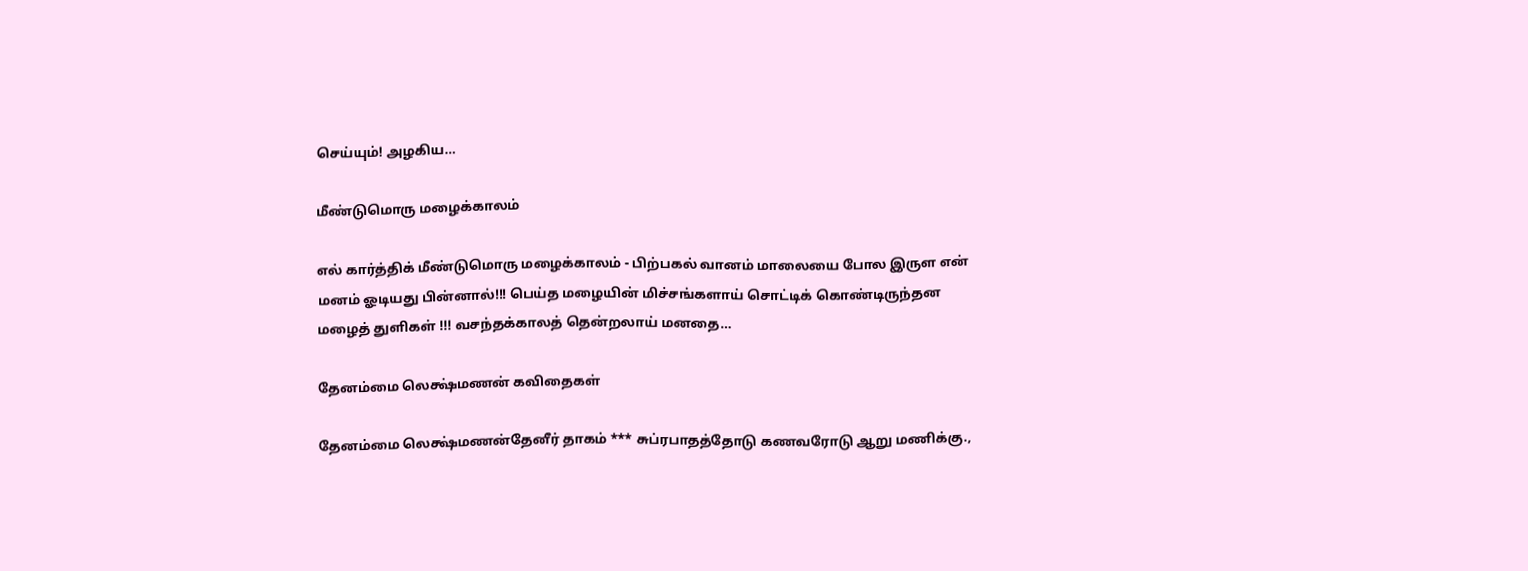செய்யும்! அழகிய…

மீண்டுமொரு மழைக்காலம்

எல் கார்த்திக் மீண்டுமொரு மழைக்காலம் - பிற்பகல் வானம் மாலையை போல இருள என் மனம் ஓடியது பின்னால்!!! பெய்த மழையின் மிச்சங்களாய் சொட்டிக் கொண்டிருந்தன மழைத் துளிகள் !!! வசந்தக்காலத் தென்றலாய் மனதை…

தேனம்மை லெக்ஷ்மணன் கவிதைகள்

தேனம்மை லெக்ஷ்மணன்தேனீர் தாகம் *** சுப்ரபாதத்தோடு கணவரோடு ஆறு மணிக்கு.,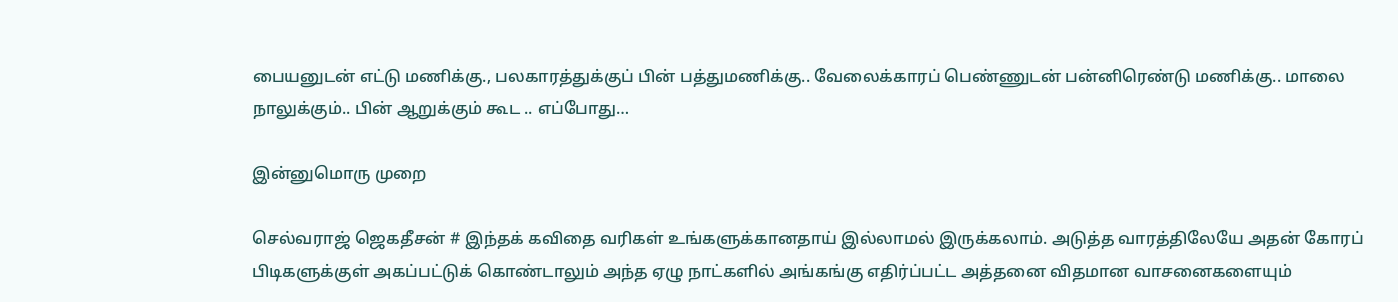பையனுடன் எட்டு மணிக்கு., பலகாரத்துக்குப் பின் பத்துமணிக்கு.. வேலைக்காரப் பெண்ணுடன் பன்னிரெண்டு மணிக்கு.. மாலை நாலுக்கும்.. பின் ஆறுக்கும் கூட .. எப்போது…

இன்னுமொரு முறை

செல்வராஜ் ஜெகதீசன் # இந்தக் கவிதை வரிகள் உங்களுக்கானதாய் இல்லாமல் இருக்கலாம். அடுத்த வாரத்திலேயே அதன் கோரப் பிடிகளுக்குள் அகப்பட்டுக் கொண்டாலும் அந்த ஏழு நாட்களில் அங்கங்கு எதிர்ப்பட்ட அத்தனை விதமான வாசனைகளையும்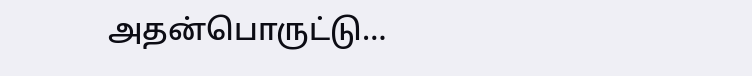அதன்பொருட்டு…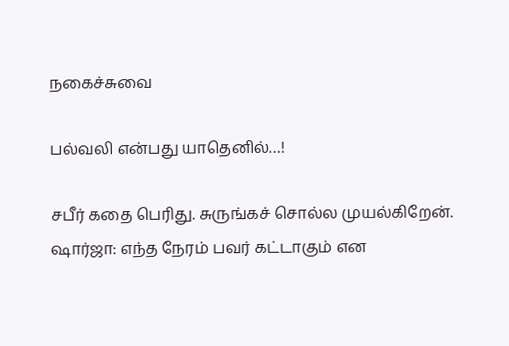நகைச்சுவை

பல்வலி என்பது யாதெனில்…!

சபீர் கதை பெரிது. சுருங்கச் சொல்ல முயல்கிறேன். ஷார்ஜா: எந்த நேரம் பவர் கட்டாகும் என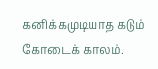கனிக்கமுடியாத கடும் கோடைக் காலம்.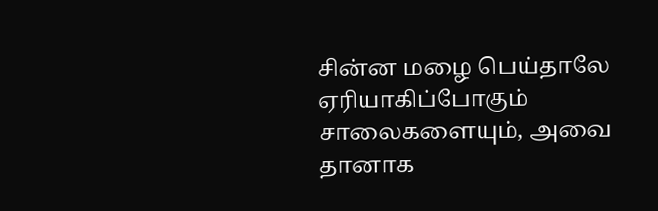சின்ன மழை பெய்தாலே ஏரியாகிப்போகும் சாலைகளையும், அவை தானாக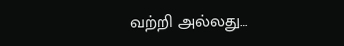வற்றி அல்லது…